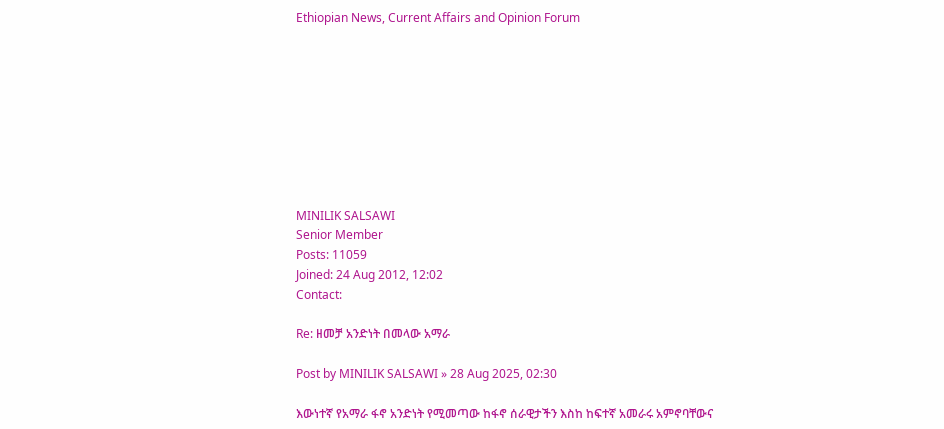Ethiopian News, Current Affairs and Opinion Forum









MINILIK SALSAWI
Senior Member
Posts: 11059
Joined: 24 Aug 2012, 12:02
Contact:

Re: ዘመቻ አንድነት በመላው አማራ

Post by MINILIK SALSAWI » 28 Aug 2025, 02:30

እውነተኛ የአማራ ፋኖ አንድነት የሚመጣው ከፋኖ ሰራዊታችን እስከ ከፍተኛ አመራሩ አምኖባቸውና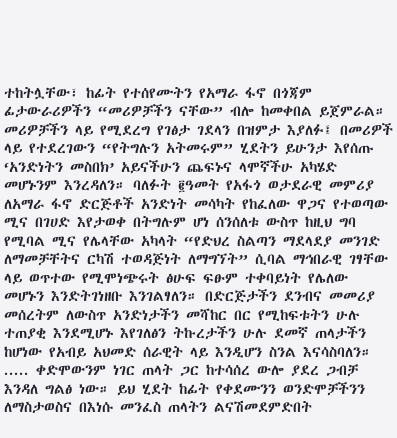ተከትሏቸው፣ ከፊት የተሰየሙትን የአማራ ፋኖ በጎጃም ፊታውራሪዎችን “መሪዎቻችን ናቸው” ብሎ ከመቀበል ይጀምራል። መሪዎቻችን ላይ የሚደረግ የገፅታ ገደላን በዝምታ እያለፉ፤ በመሪዎች ላይ የተደረገውን “የትግሉን አትመሩም” ሂደትን ይሁንታ እየሰጡ ‘አንድነትን መስበክ’ አይናችሁን ጨፍኑና ላሞኛችሁ አካሄድ መሆኑንም እንረዳለን። ባለፉት ፪ዓመት የአፋጎ ወታደራዊ መምሪያ ለአማራ ፋኖ ድርጅቶች አንድነት መሳካት የከፈለው ዋጋና የተወጣው ሚና በገሀድ እየታወቀ በትግሉም ሆነ ሰንሰለቱ ውስጥ ከዚህ ግባ የሚባል ሚና የሌላቸው አካላት “የድህረ ስልጣን ማደላደያ መንገድ ለማመቻቸትና ርካሽ ተወዳጅነት ለማግኘት” ሲባል ማኅበራዊ ገፃቸው ላይ ወጥተው የሚሞነጭሩት ፅሁፍ ፍፁም ተቀባይነት የሌለው መሆኑን እንድትገነዘቡ እንገልፃለን። በድርጅታችን ደንብና መመሪያ መሰረትም ለውስጥ አንድነታችን መሻከር በር የሚከፍቱትን ሁሉ ተጠያቂ እንደሚሆኑ እየገለፅን ትኩረታችን ሁሉ ደመኛ ጠላታችን ከሆነው የአብይ አህመድ ሰራዊት ላይ እንዲሆን ስንል እናሳስባለን። ..... ቀድሞውንም ነገር ጠላት ጋር ከተሳሰረ ውሎ ያደረ ጋብቻ እንዳለ ግልፅ ነው። ይህ ሂደት ከፊት የቀደሙንን ወንድሞቻችንን ለማስታወስና በእነሱ መንፈስ ጠላትን ልናሽመደምድበት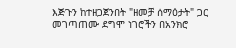እጅጉን ከተዘጋጀንበት "ዘመቻ ሰማዕታት" ጋር መገጣጠሙ ደግሞ ነገሮችን በአንክሮ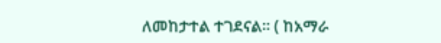ለመከታተል ተገደናል። ( ከአማራ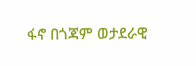ፋኖ በጎጃም ወታደራዊ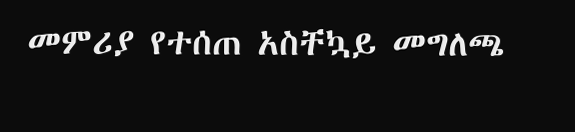መምሪያ የተሰጠ አስቸኳይ መግለጫ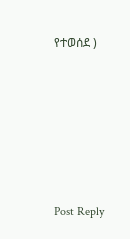የተወሰደ )











Post Reply